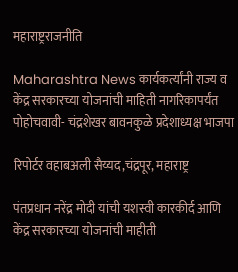महाराष्ट्रराजनीति

Maharashtra News कार्यकर्त्यांनी राज्य व केंद्र सरकारच्या योजनांची माहिती नागरिकापर्यंत पोहोचवावी- चंद्रशेखर बावनकुळे प्रदेशाध्यक्ष भाजपा

रिपोर्टर वहाबअली सैय्यद,चंद्रपूर, महाराष्ट्र

पंतप्रधान नरेंद्र मोदी यांची यशस्वी कारकीर्द आणि केंद्र सरकारच्या योजनांची माहीती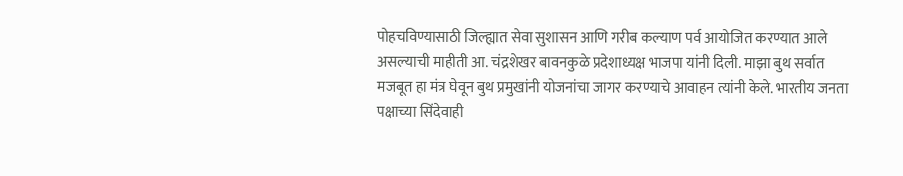पोहचविण्यासाठी जिल्ह्यात सेवा सुशासन आणि गरीब कल्याण पर्व आयोजित करण्यात आले असल्याची माहीती आ. चंद्रशेखर बावनकुळे प्रदेशाध्यक्ष भाजपा यांनी दिली. माझा बुथ सर्वात मजबूत हा मंत्र घेवून बुथ प्रमुखांनी योजनांचा जागर करण्याचे आवाहन त्यांनी केले. भारतीय जनता पक्षाच्या सिंदेवाही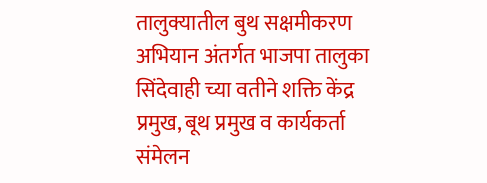तालुक्यातील बुथ सक्षमीकरण अभियान अंतर्गत भाजपा तालुका सिंदेवाही च्या वतीने शक्ति केंद्र प्रमुख, बूथ प्रमुख व कार्यकर्ता संमेलन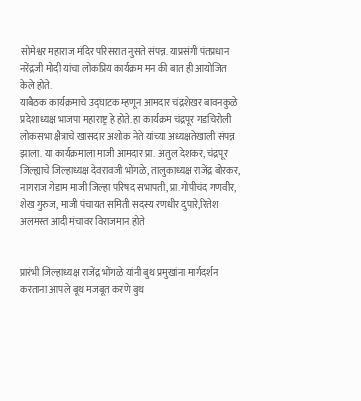सोमेश्वर महाराज मंदिर परिसरात नुसते संपन्न. याप्रसंगी पंतप्रधान नरेंद्रजी मोदी यांचा लोकप्रिय कार्यक्रम मन की बात ही आयोजित केले होते.
याबैठक कार्यक्रमाचे उद्घाटक म्हणून आमदार चंद्रशेखर बावनकुळे प्रदेशाध्यक्ष भाजपा महाराष्ट्र हे होते. हा कार्यक्रम चंद्रपूर गडचिरोली लोकसभा क्षैत्राचे खासदार अशोक नेते यांच्या अध्यक्षतेखाली संपन्न झाला. या कार्यक्रमाला माजी आमदार प्रा. अतुल देशकर, चंद्रपूर जिल्ह्याचे जिल्हाध्यक्ष देवरावजी भोंगळे, तालुकाध्यक्ष राजेंद्र बोरकर, नागराज गेडाम माजी जिल्हा परिषद सभापती, प्रा.गोपीचंद गणवीर, शेख गुरुज, माजी पंचायत समिती सदस्य रणधीर दुपारे,रितेश अलमस्त आदी मंचावर विराजमान होते


प्रारंभी जिल्हाध्यक्ष राजेंद्र भोंगळे यांनी बुथ प्रमुखांना मार्गदर्शन करताना आपले बूथ मजबूत करणे बुथ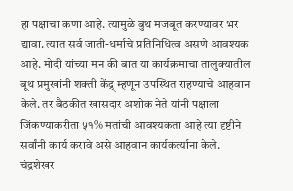हा पक्षाचा कणा आहे. त्यामुळे बुथ मजबूत करण्यावर भर द्यावा. त्यात सर्व जाती-धर्माचे प्रतिनिधित्व असणे आवश्यक आहे. मोदी यांच्या मन की बात या कार्यक्रमाचा तालुक्यातील बूथ प्रमुखांनी शक्ती केंद्र् म्हणून उपस्थित राहण्याचे आहवान केले. तर बैठकीत खासदार अशोक नेते यांनी पक्षाला जिंकण्याकरीता ५१% मतांची आवश्यकता आहे त्या दृष्टीने सर्वांनी कार्य करावे असे आहवान कार्यकर्त्याना केले. चंद्रशेखर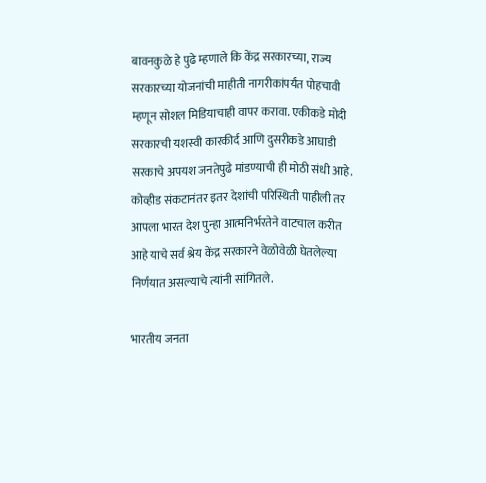बावनकुळे हे पुढे म्हणाले कि केंद्र सरकारच्या, राज्य सरकारच्या योजनांची माहीती नागरीकांपर्यंत पोहचावी म्हणून सोशल मिडियाचाही वापर करावा. एकीकडे मोदी सरकारची यशस्वी कारकीर्द आणि दुसरीकडे आघाडी सरकाचे अपयश जनतेपुढे मांडण्याची ही मोठी संधी आहे. कोव्हीड संकटानंतर इतर देशांची परिस्थिती पाहीली तर आपला भारत देश पुन्हा आत्मनिर्भरतेने वाटचाल करीत आहे याचे सर्व श्रेय केंद्र सरकारने वेळोवेळी घेतलेल्या निर्णयात असल्याचे त्यांनी सांगितले.

भारतीय जनता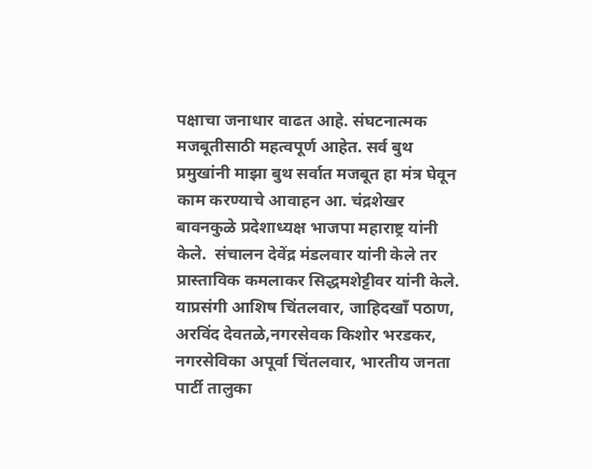पक्षाचा जनाधार वाढत आहे. संघटनात्मक मजबूतीसाठी महत्वपूर्ण आहेत. सर्व बुथ प्रमुखांनी माझा बुथ सर्वात मजबूत हा मंत्र घेवून काम करण्याचे आवाहन आ. चंद्रशेखर बावनकुळे प्रदेशाध्यक्ष भाजपा महाराष्ट्र यांनी केले.  संचालन देवेंद्र मंडलवार यांनी केले तर प्रास्ताविक कमलाकर सिद्धमशेट्टीवर यांनी केले. याप्रसंगी आशिष चिंतलवार, जाहिदखॉं पठाण, अरविंद देवतळे,नगरसेवक किशोर भरडकर, नगरसेविका अपूर्वा चिंतलवार, भारतीय जनता पार्टी तालुका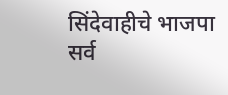सिंदेवाहीचे भाजपा सर्व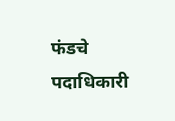फंडचे पदाधिकारी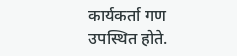कार्यकर्ता गण उपस्थित होते.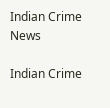Indian Crime News

Indian Crime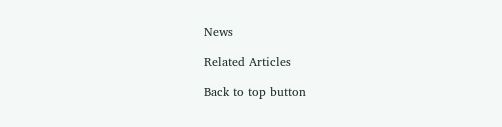News

Related Articles

Back to top button